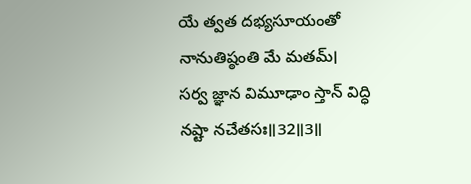యే త్వత దభ్యసూయంతో నానుతిష్ఠంతి మే మతమ్।
సర్వ జ్ఞాన విమూఢాం స్తాన్ విద్ధి నష్టా నచేతసః॥32॥3॥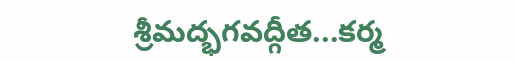శ్రీమద్భగవద్గీత...కర్మ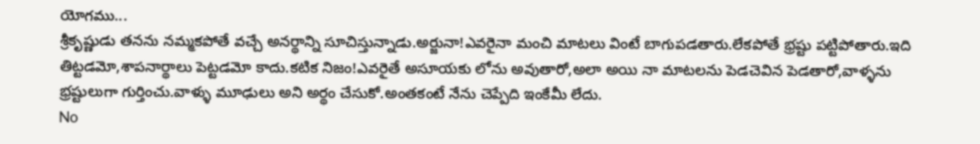యోగము...
శ్రీకృష్ణుడు తనను నమ్మకపోతే వచ్చే అనర్థాన్ని సూచిస్తున్నాడు.అర్జునా!ఎవరైనా మంచి మాటలు వింటే బాగుపడతారు.లేకపోతే భ్రష్టు పట్టిపోతారు.ఇది తిట్టడమో,శాపనార్థాలు పెట్టడమో కాదు.కటిక నిజం!ఎవరైతే అసూయకు లోను అవుతారో,అలా అయి నా మాటలను పెడచెవిన పెడతారో,వాళ్ళను భ్రష్టులుగా గుర్తించు.వాళ్ళు మూఢులు అని అర్థం చేసుకో.అంతకంటే నేను చెప్పేది ఇంకేమీ లేదు.
No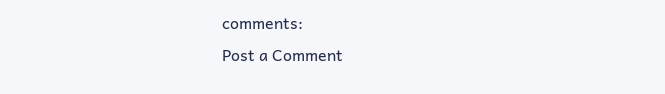comments:
Post a Comment